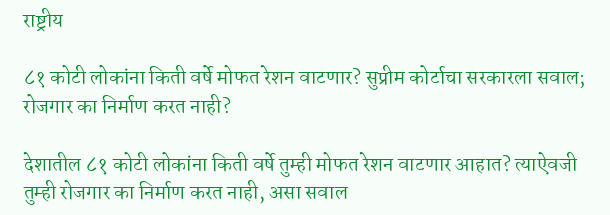राष्ट्रीय

८१ कोटी लोकांना किती वर्षे मोफत रेशन वाटणार? सुप्रीम कोर्टाचा सरकारला सवाल; रोजगार का निर्माण करत नाही?

देशातील ८१ कोटी लोकांना किती वर्षे तुम्ही मोफत रेशन वाटणार आहात? त्याऐवजी तुम्ही रोजगार का निर्माण करत नाही, असा सवाल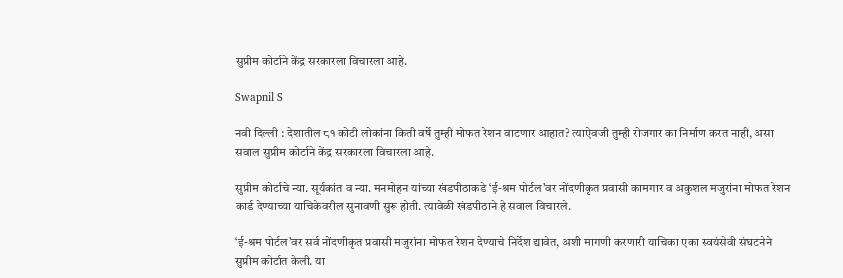सुप्रीम कोर्टाने केंद्र सरकारला विचारला आहे.

Swapnil S

नवी दिल्ली : देशातील ८१ कोटी लोकांना किती वर्षे तुम्ही मोफत रेशन वाटणार आहात? त्याऐवजी तुम्ही रोजगार का निर्माण करत नाही, असा सवाल सुप्रीम कोर्टाने केंद्र सरकारला विचारला आहे.

सुप्रीम कोर्टाचे न्या. सूर्यकांत व न्या. मनमोहन यांच्या खंडपीठाकडे ‘ई-श्रम पोर्टल’वर नोंदणीकृत प्रवासी कामगार व अकुशल मजुरांना मोफत रेशन कार्ड देण्याच्या याचिकेवरील सुनावणी सुरू होती. त्यावेळी खंडपीठाने हे सवाल विचारले.

‘ई-श्रम पोर्टल’वर सर्व नोंदणीकृत प्रवासी मजुरांना मोफत रेशन देण्याचे निर्देश द्यावेत, अशी मागणी करणारी याचिका एका स्वयंसेवी संघटनेने सुप्रीम कोर्टात केली. या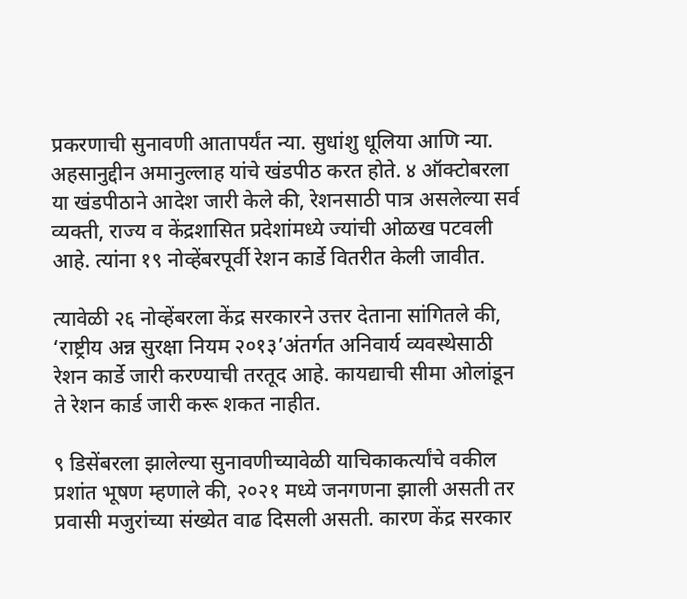प्रकरणाची सुनावणी आतापर्यंत न्या. सुधांशु धूलिया आणि न्या. अहसानुद्दीन अमानुल्लाह यांचे खंडपीठ करत होते. ४ ऑक्टोबरला या खंडपीठाने आदेश जारी केले की, रेशनसाठी पात्र असलेल्या सर्व व्यक्ती, राज्य व केंद्रशासित प्रदेशांमध्ये ज्यांची ओळख पटवली आहे. त्यांना १९ नोव्हेंबरपूर्वी रेशन कार्डे वितरीत केली जावीत.

त्यावेळी २६ नोव्हेंबरला केंद्र सरकारने उत्तर देताना सांगितले की, ‘राष्ट्रीय अन्न सुरक्षा नियम २०१३’अंतर्गत अनिवार्य व्यवस्थेसाठी रेशन कार्डे जारी करण्याची तरतूद आहे. कायद्याची सीमा ओलांडून ते रेशन कार्ड जारी करू शकत नाहीत.

९ डिसेंबरला झालेल्या सुनावणीच्यावेळी याचिकाकर्त्यांचे वकील प्रशांत भूषण म्हणाले की, २०२१ मध्ये जनगणना झाली असती तर प्रवासी मजुरांच्या संख्येत वाढ दिसली असती. कारण केंद्र सरकार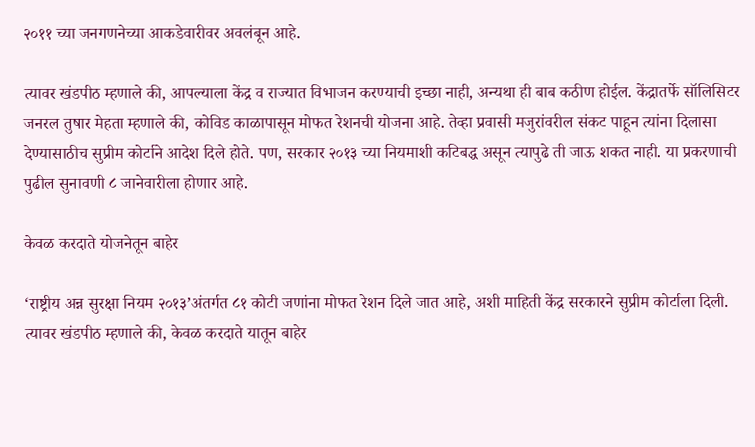२०११ च्या जनगणनेच्या आकडेवारीवर अवलंबून आहे.

त्यावर खंडपीठ म्हणाले की, आपल्याला केंद्र व राज्यात विभाजन करण्याची इच्छा नाही, अन्यथा ही बाब कठीण होईल. केंद्रातर्फे सॉलिसिटर जनरल तुषार मेहता म्हणाले की, कोविड काळापासून मोफत रेशनची योजना आहे. तेव्हा प्रवासी मजुरांवरील संकट पाहून त्यांना दिलासा देण्यासाठीच सुप्रीम कोर्टाने आदेश दिले होते. पण, सरकार २०१३ च्या नियमाशी कटिबद्ध असून त्यापुढे ती जाऊ शकत नाही. या प्रकरणाची पुढील सुनावणी ८ जानेवारीला होणार आहे.

केवळ करदाते योजनेतून बाहेर

‘राष्ट्रीय अन्न सुरक्षा नियम २०१३’अंतर्गत ८१ कोटी जणांना मोफत रेशन दिले जात आहे, अशी माहिती केंद्र सरकारने सुप्रीम कोर्टाला दिली. त्यावर खंडपीठ म्हणाले की, केवळ करदाते यातून बाहेर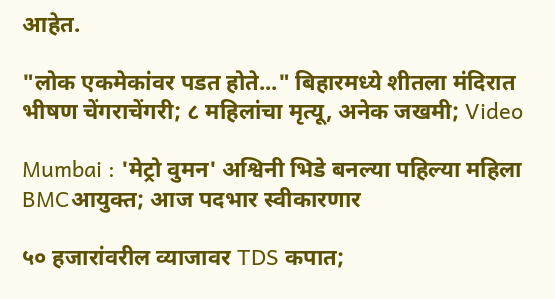आहेत.

"लोक एकमेकांवर पडत होते..." बिहारमध्ये शीतला मंदिरात भीषण चेंगराचेंगरी; ८ महिलांचा मृत्यू, अनेक जखमी; Video

Mumbai : 'मेट्रो वुमन' अश्विनी भिडे बनल्या पहिल्या महिला BMCआयुक्त; आज पदभार स्वीकारणार

५० हजारांवरील व्याजावर TDS कपात;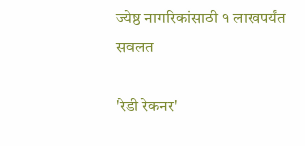ज्येष्ठ नागरिकांसाठी १ लाखपर्यंत सवलत

'रेडी रेकनर'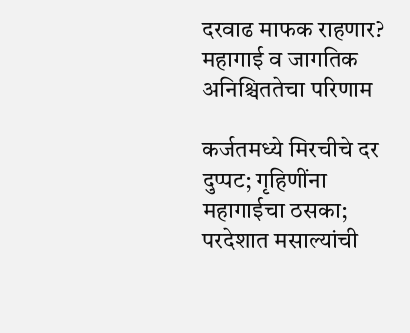दरवाढ माफक राहणार? महागाई व जागतिक अनिश्चिततेचा परिणाम

कर्जतमध्ये मिरचीचे दर दुप्पट; गृहिणींना महागाईचा ठसका; परदेशात मसाल्यांची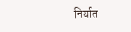निर्यात